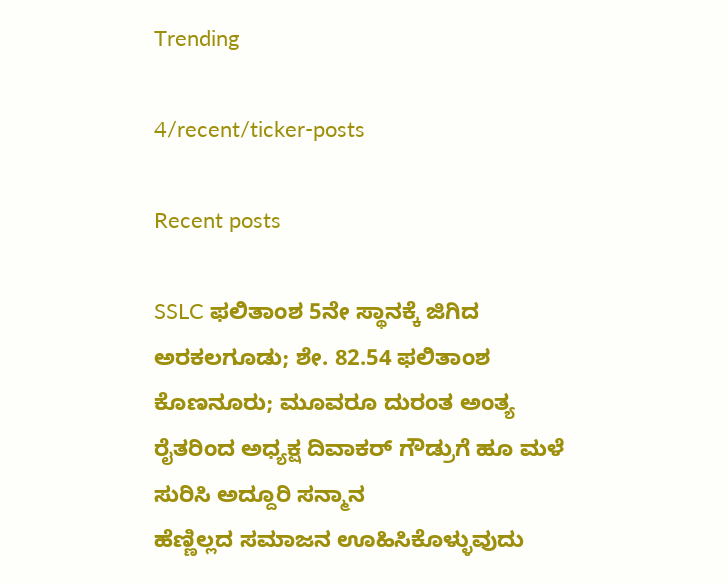Trending

4/recent/ticker-posts

Recent posts

SSLC ಫಲಿತಾಂಶ 5ನೇ ಸ್ಥಾನಕ್ಕೆ ಜಿಗಿದ  ಅರಕಲಗೂಡು; ಶೇ. 82.54 ಫಲಿತಾಂಶ
ಕೊಣನೂರು; ಮೂವರೂ ದುರಂತ ಅಂತ್ಯ
ರೈತರಿಂದ ಅಧ್ಯಕ್ಷ ದಿವಾಕರ್ ಗೌಡ್ರುಗೆ ಹೂ ಮಳೆ ಸುರಿಸಿ ಅದ್ದೂರಿ ಸನ್ಮಾನ
ಹೆಣ್ಣಿಲ್ಲದ ಸಮಾಜನ ಊಹಿಸಿಕೊಳ್ಳುವುದು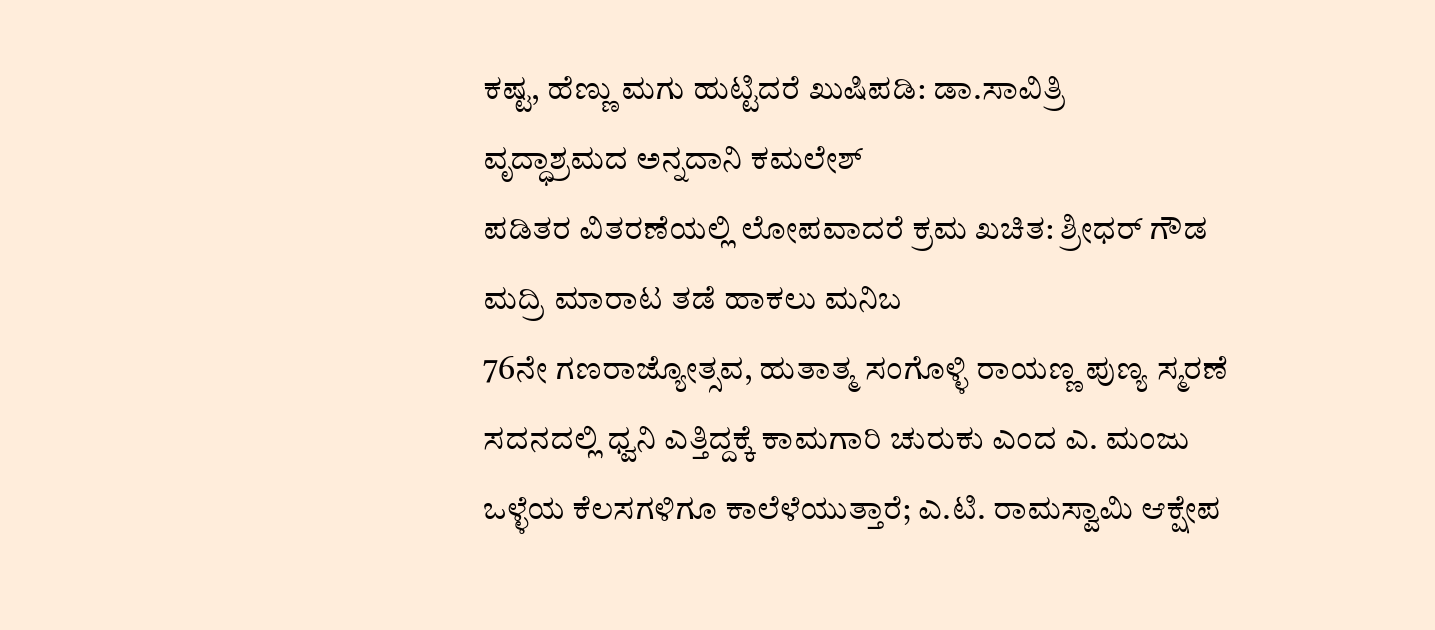ಕಷ್ಟ, ಹೆಣ್ಣು ಮಗು ಹುಟ್ಟಿದರೆ ಖುಷಿಪಡಿ: ಡಾ.ಸಾವಿತ್ರಿ
ವೃದ್ಧಾಶ್ರಮದ ಅನ್ನದಾನಿ ಕಮಲೇಶ್
ಪಡಿತರ ವಿತರಣೆಯಲ್ಲಿ ಲೋಪವಾದರೆ ಕ್ರಮ ಖಚಿತ: ಶ್ರೀಧರ್ ಗೌಡ
ಮದ್ರಿ ಮಾರಾಟ ತಡೆ ಹಾಕಲು ಮನಿಬ
76ನೇ ಗಣರಾಜ್ಯೋತ್ಸವ, ಹುತಾತ್ಮ ಸಂಗೊಳ್ಳಿ ರಾಯಣ್ಣ ಪುಣ್ಯ ಸ್ಮರಣೆ
ಸದನದಲ್ಲಿ ಧ್ವನಿ ಎತ್ತಿದ್ದಕ್ಕೆ ಕಾಮಗಾರಿ ಚುರುಕು ಎಂದ ಎ. ಮಂಜು
ಒಳ್ಳೆಯ ಕೆಲಸಗಳಿಗೂ ಕಾಲೆಳೆಯುತ್ತಾರೆ; ಎ.ಟಿ. ರಾಮಸ್ವಾಮಿ ಆಕ್ಷೇಪ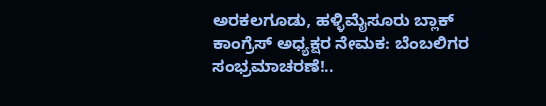ಅರಕಲಗೂಡು, ಹಳ್ಳಿಮೈಸೂರು ಬ್ಲಾಕ್ ಕಾಂಗ್ರೆಸ್ ಅಧ್ಯಕ್ಷರ ನೇಮಕ: ಬೆಂಬಲಿಗರ ಸಂಭ್ರಮಾಚರಣೆ!..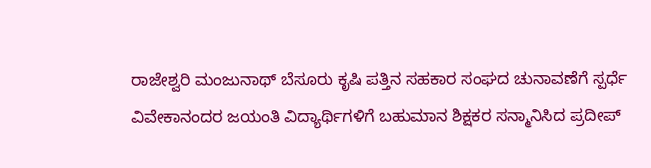ರಾಜೇಶ್ವರಿ ಮಂಜುನಾಥ್ ಬೆಸೂರು ಕೃಷಿ ಪತ್ತಿನ ಸಹಕಾರ ಸಂಘದ‌ ಚುನಾವಣೆಗೆ ಸ್ಪರ್ಧೆ
ವಿವೇಕಾನಂದರ ಜಯಂತಿ ವಿದ್ಯಾರ್ಥಿಗಳಿಗೆ ಬಹುಮಾನ ಶಿಕ್ಷಕರ ಸನ್ಮಾನಿಸಿದ ಪ್ರದೀಪ್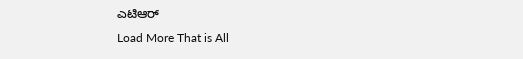ಎಟಿಆರ್
Load More That is All